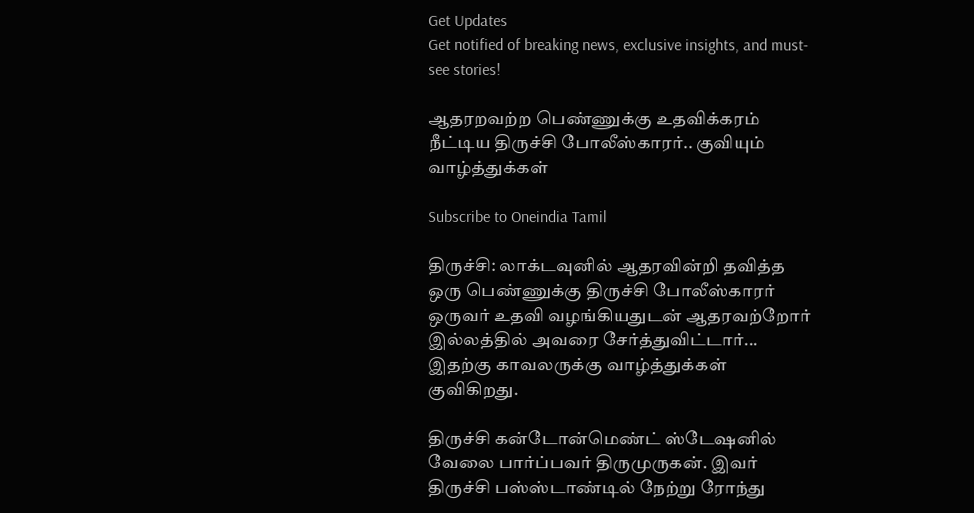Get Updates
Get notified of breaking news, exclusive insights, and must-see stories!

ஆதரறவற்ற பெண்ணுக்கு உதவிக்கரம் நீட்டிய திருச்சி போலீஸ்காரர்.. குவியும் வாழ்த்துக்கள்

Subscribe to Oneindia Tamil

திருச்சி: லாக்டவுனில் ஆதரவின்றி தவித்த ஒரு பெண்ணுக்கு திருச்சி போலீஸ்காரர் ஒருவர் உதவி வழங்கியதுடன் ஆதரவற்றோர் இல்லத்தில் அவரை சேர்த்துவிட்டார்... இதற்கு காவலருக்கு வாழ்த்துக்கள் குவிகிறது.

திருச்சி கன்டோன்மெண்ட் ஸ்டேஷனில் வேலை பார்ப்பவர் திருமுருகன். இவர் திருச்சி பஸ்ஸ்டாண்டில் நேற்று ரோந்து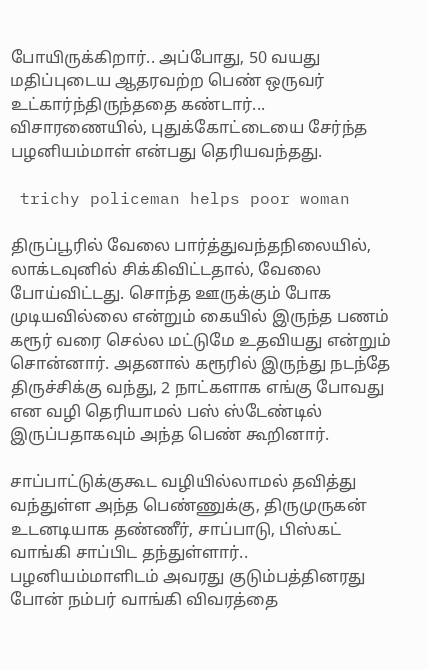போயிருக்கிறார்.. அப்போது, 50 வயது மதிப்புடைய ஆதரவற்ற பெண் ஒருவர் உட்கார்ந்திருந்ததை கண்டார்... விசாரணையில், புதுக்கோட்டையை சேர்ந்த பழனியம்மாள் என்பது தெரியவந்தது.

 trichy policeman helps poor woman

திருப்பூரில் வேலை பார்த்துவந்தநிலையில், லாக்டவுனில் சிக்கிவிட்டதால், வேலை போய்விட்டது. சொந்த ஊருக்கும் போக முடியவில்லை என்றும் கையில் இருந்த பணம் கரூர் வரை செல்ல மட்டுமே உதவியது என்றும் சொன்னார். அதனால் கரூரில் இருந்து நடந்தே திருச்சிக்கு வந்து, 2 நாட்களாக எங்கு போவது என வழி தெரியாமல் பஸ் ஸ்டேண்டில் இருப்பதாகவும் அந்த பெண் கூறினார்.

சாப்பாட்டுக்குகூட வழியில்லாமல் தவித்து வந்துள்ள அந்த பெண்ணுக்கு, திருமுருகன் உடனடியாக தண்ணீர், சாப்பாடு, பிஸ்கட் வாங்கி சாப்பிட தந்துள்ளார்.. பழனியம்மாளிடம் அவரது குடும்பத்தினரது போன் நம்பர் வாங்கி விவரத்தை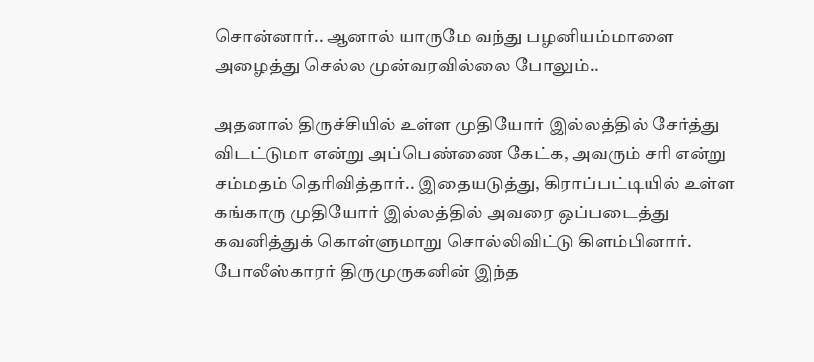சொன்னார்.. ஆனால் யாருமே வந்து பழனியம்மாளை அழைத்து செல்ல முன்வரவில்லை போலும்..

அதனால் திருச்சியில் உள்ள முதியோர் இல்லத்தில் சேர்த்து விடட்டுமா என்று அப்பெண்ணை கேட்க, அவரும் சரி என்று சம்மதம் தெரிவித்தார்.. இதையடுத்து, கிராப்பட்டியில் உள்ள கங்காரு முதியோர் இல்லத்தில் அவரை ஒப்படைத்து கவனித்துக் கொள்ளுமாறு சொல்லிவிட்டு கிளம்பினார். போலீஸ்காரர் திருமுருகனின் இந்த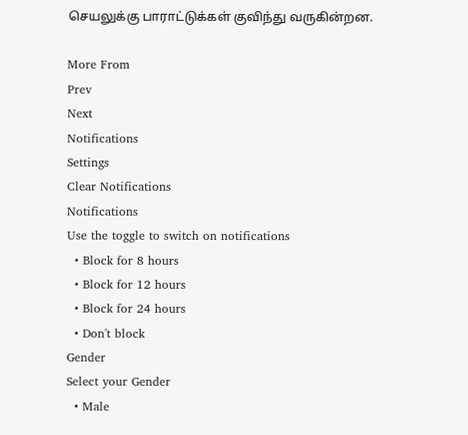செயலுக்கு பாராட்டுக்கள் குவிந்து வருகின்றன.

More From
Prev
Next
Notifications
Settings
Clear Notifications
Notifications
Use the toggle to switch on notifications
  • Block for 8 hours
  • Block for 12 hours
  • Block for 24 hours
  • Don't block
Gender
Select your Gender
  • Male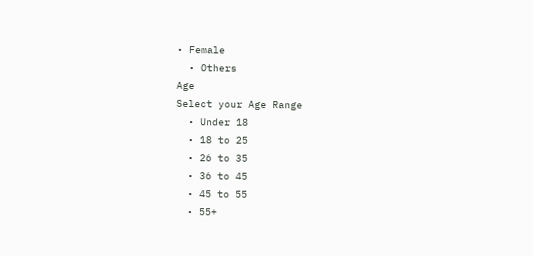• Female
  • Others
Age
Select your Age Range
  • Under 18
  • 18 to 25
  • 26 to 35
  • 36 to 45
  • 45 to 55
  • 55+